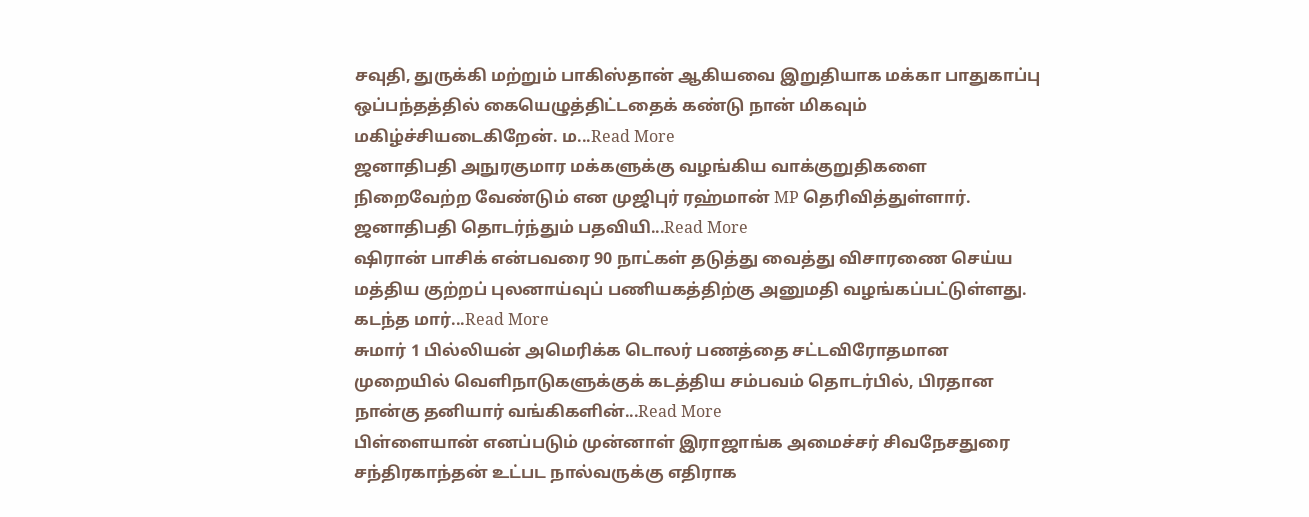சவுதி, துருக்கி மற்றும் பாகிஸ்தான் ஆகியவை இறுதியாக மக்கா பாதுகாப்பு ஒப்பந்தத்தில் கையெழுத்திட்டதைக் கண்டு நான் மிகவும் மகிழ்ச்சியடைகிறேன். ம...Read More
ஜனாதிபதி அநுரகுமார மக்களுக்கு வழங்கிய வாக்குறுதிகளை நிறைவேற்ற வேண்டும் என முஜிபுர் ரஹ்மான் MP தெரிவித்துள்ளார். ஜனாதிபதி தொடர்ந்தும் பதவியி...Read More
ஷிரான் பாசிக் என்பவரை 90 நாட்கள் தடுத்து வைத்து விசாரணை செய்ய மத்திய குற்றப் புலனாய்வுப் பணியகத்திற்கு அனுமதி வழங்கப்பட்டுள்ளது. கடந்த மார்...Read More
சுமார் 1 பில்லியன் அமெரிக்க டொலர் பணத்தை சட்டவிரோதமான முறையில் வெளிநாடுகளுக்குக் கடத்திய சம்பவம் தொடர்பில், பிரதான நான்கு தனியார் வங்கிகளின்...Read More
பிள்ளையான் எனப்படும் முன்னாள் இராஜாங்க அமைச்சர் சிவநேசதுரை சந்திரகாந்தன் உட்பட நால்வருக்கு எதிராக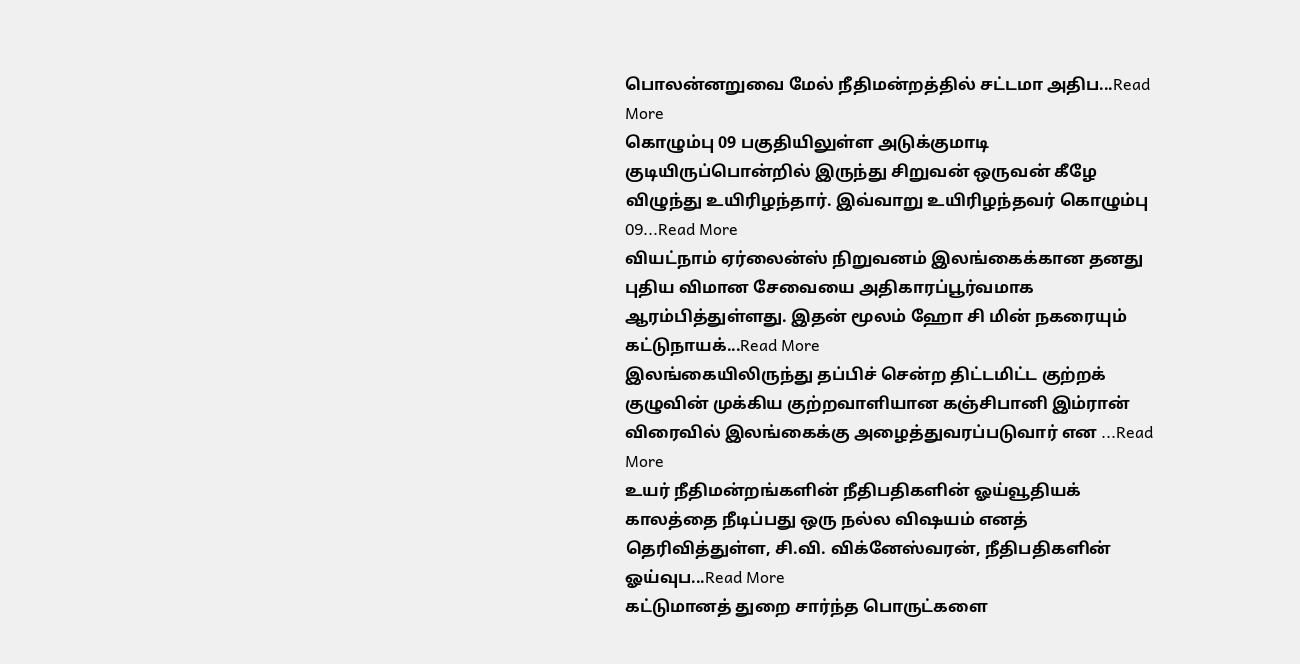பொலன்னறுவை மேல் நீதிமன்றத்தில் சட்டமா அதிப...Read More
கொழும்பு 09 பகுதியிலுள்ள அடுக்குமாடி குடியிருப்பொன்றில் இருந்து சிறுவன் ஒருவன் கீழே விழுந்து உயிரிழந்தார். இவ்வாறு உயிரிழந்தவர் கொழும்பு 09...Read More
வியட்நாம் ஏர்லைன்ஸ் நிறுவனம் இலங்கைக்கான தனது புதிய விமான சேவையை அதிகாரப்பூர்வமாக ஆரம்பித்துள்ளது. இதன் மூலம் ஹோ சி மின் நகரையும் கட்டுநாயக்...Read More
இலங்கையிலிருந்து தப்பிச் சென்ற திட்டமிட்ட குற்றக் குழுவின் முக்கிய குற்றவாளியான கஞ்சிபானி இம்ரான் விரைவில் இலங்கைக்கு அழைத்துவரப்படுவார் என ...Read More
உயர் நீதிமன்றங்களின் நீதிபதிகளின் ஓய்வூதியக் காலத்தை நீடிப்பது ஒரு நல்ல விஷயம் எனத் தெரிவித்துள்ள, சி.வி. விக்னேஸ்வரன், நீதிபதிகளின் ஓய்வுப...Read More
கட்டுமானத் துறை சார்ந்த பொருட்களை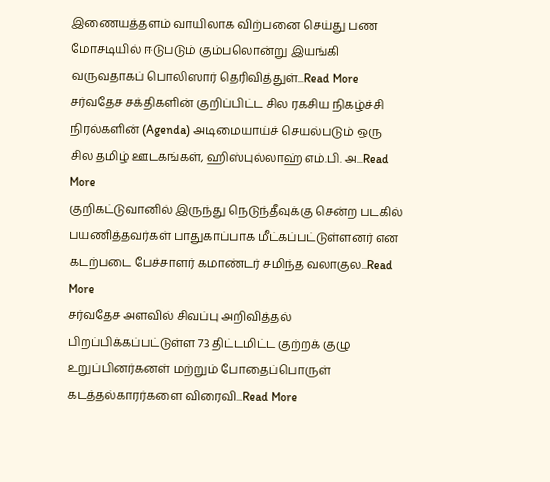இணையத்தளம் வாயிலாக விற்பனை செய்து பண மோசடியில் ஈடுபடும் கும்பலொன்று இயங்கி வருவதாகப் பொலிஸார் தெரிவித்துள்...Read More
சர்வதேச சக்திகளின் குறிப்பிட்ட சில ரகசிய நிகழ்ச்சி நிரல்களின் (Agenda) அடிமையாய்ச் செயல்படும் ஒரு சில தமிழ் ஊடகங்கள், ஹிஸ்புல்லாஹ் எம்.பி. அ...Read More
குறிகட்டுவானில் இருந்து நெடுந்தீவுக்கு சென்ற படகில் பயணித்தவர்கள் பாதுகாப்பாக மீட்கப்பட்டுள்ளனர் என கடற்படை பேச்சாளர் கமாண்டர் சமிந்த வலாகுல...Read More
சர்வதேச அளவில் சிவப்பு அறிவித்தல் பிறப்பிக்கப்பட்டுள்ள 73 திட்டமிட்ட குற்றக் குழு உறுப்பினர்கனள் மற்றும் போதைப்பொருள் கடத்தல்காரர்களை விரைவி...Read More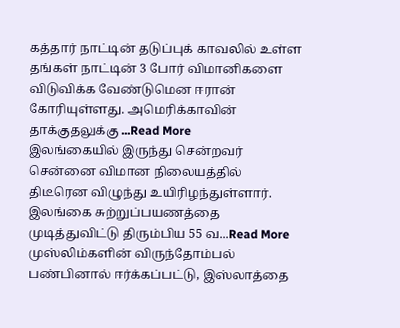கத்தார் நாட்டின் தடுப்புக் காவலில் உள்ள தங்கள் நாட்டின் 3 போர் விமானிகளை விடுவிக்க வேண்டுமென ஈரான் கோரியுள்ளது. அமெரிக்காவின் தாக்குதலுக்கு ...Read More
இலங்கையில் இருந்து சென்றவர் சென்னை விமான நிலையத்தில் திடீரென விழுந்து உயிரிழந்துள்ளார். இலங்கை சுற்றுப்பயணத்தை முடித்துவிட்டு திரும்பிய 55 வ...Read More
முஸ்லிம்களின் விருந்தோம்பல் பண்பினால் ஈர்க்கப்பட்டு, இஸ்லாத்தை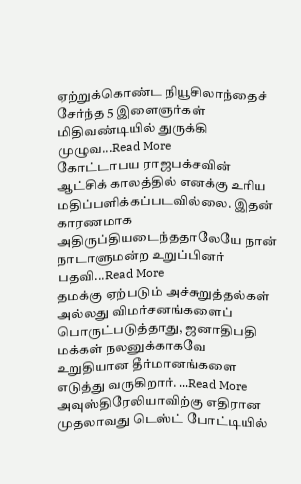ஏற்றுக்கொண்ட நியூசிலாந்தைச் சேர்ந்த 5 இளைஞர்கள் மிதிவண்டியில் துருக்கி முழுவ...Read More
கோட்டாபய ராஜபக்சவின் ஆட்சிக் காலத்தில் எனக்கு உரிய மதிப்பளிக்கப்படவில்லை. இதன் காரணமாக அதிருப்தியடைந்ததாலேயே நான் நாடாளுமன்ற உறுப்பினர் பதவி...Read More
தமக்கு ஏற்படும் அச்சுறுத்தல்கள் அல்லது விமர்சனங்களைப் பொருட்படுத்தாது, ஜனாதிபதி மக்கள் நலனுக்காகவே உறுதியான தீர்மானங்களை எடுத்து வருகிறார். ...Read More
அவுஸ்திரேலியாவிற்கு எதிரான முதலாவது டெஸ்ட் போட்டியில்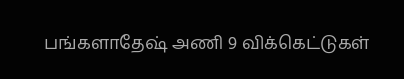பங்களாதேஷ் அணி 9 விக்கெட்டுகள்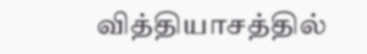வித்தியாசத்தில்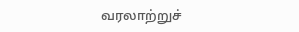வரலாற்றுச்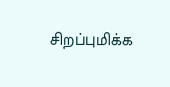சிறப்புமிக்க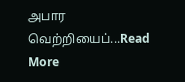அபார வெற்றியைப்...Read More